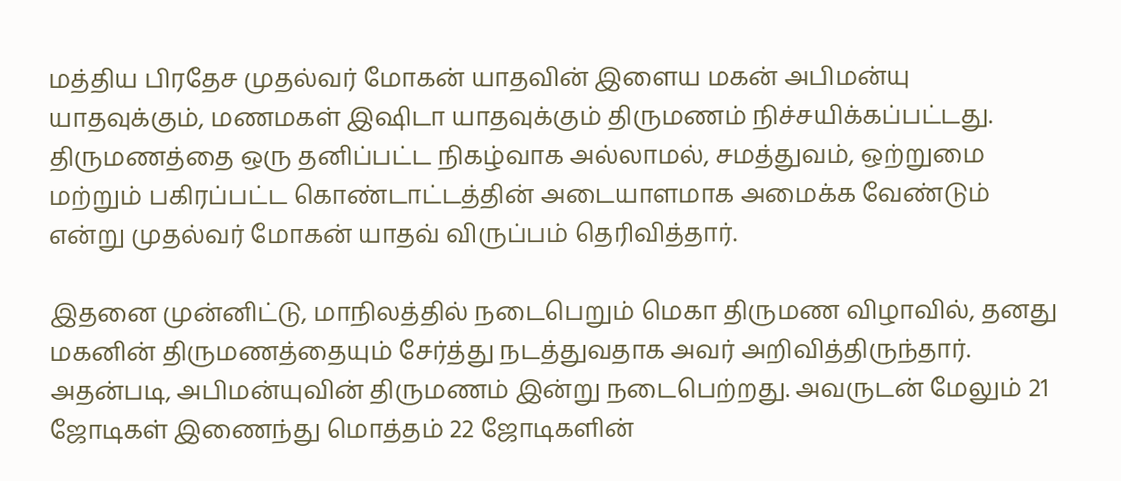மத்திய பிரதேச முதல்வர் மோகன் யாதவின் இளைய மகன் அபிமன்யு யாதவுக்கும், மணமகள் இஷிடா யாதவுக்கும் திருமணம் நிச்சயிக்கப்பட்டது. திருமணத்தை ஒரு தனிப்பட்ட நிகழ்வாக அல்லாமல், சமத்துவம், ஒற்றுமை மற்றும் பகிரப்பட்ட கொண்டாட்டத்தின் அடையாளமாக அமைக்க வேண்டும் என்று முதல்வர் மோகன் யாதவ் விருப்பம் தெரிவித்தார்.

இதனை முன்னிட்டு, மாநிலத்தில் நடைபெறும் மெகா திருமண விழாவில், தனது மகனின் திருமணத்தையும் சேர்த்து நடத்துவதாக அவர் அறிவித்திருந்தார். அதன்படி, அபிமன்யுவின் திருமணம் இன்று நடைபெற்றது. அவருடன் மேலும் 21 ஜோடிகள் இணைந்து மொத்தம் 22 ஜோடிகளின்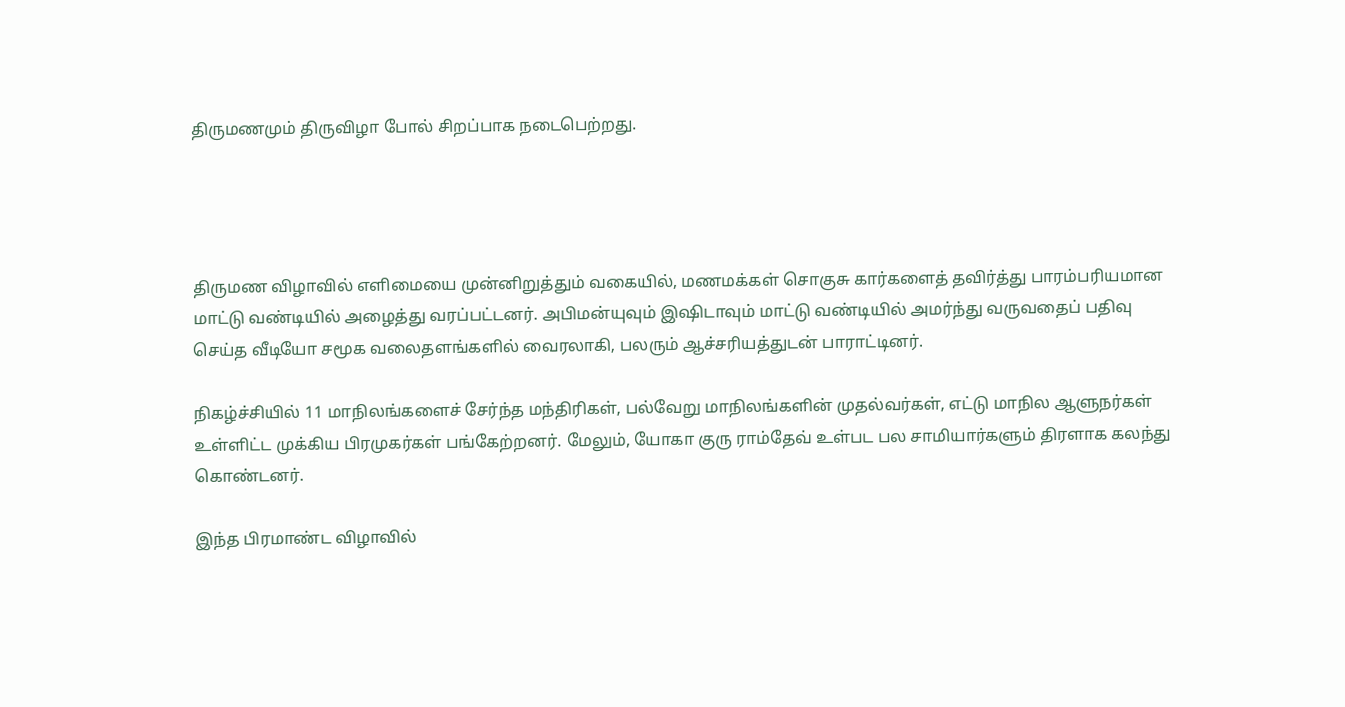திருமணமும் திருவிழா போல் சிறப்பாக நடைபெற்றது.




திருமண விழாவில் எளிமையை முன்னிறுத்தும் வகையில், மணமக்கள் சொகுசு கார்களைத் தவிர்த்து பாரம்பரியமான மாட்டு வண்டியில் அழைத்து வரப்பட்டனர். அபிமன்யுவும் இஷிடாவும் மாட்டு வண்டியில் அமர்ந்து வருவதைப் பதிவு செய்த வீடியோ சமூக வலைதளங்களில் வைரலாகி, பலரும் ஆச்சரியத்துடன் பாராட்டினர்.

நிகழ்ச்சியில் 11 மாநிலங்களைச் சேர்ந்த மந்திரிகள், பல்வேறு மாநிலங்களின் முதல்வர்கள், எட்டு மாநில ஆளுநர்கள் உள்ளிட்ட முக்கிய பிரமுகர்கள் பங்கேற்றனர். மேலும், யோகா குரு ராம்தேவ் உள்பட பல சாமியார்களும் திரளாக கலந்து கொண்டனர்.

இந்த பிரமாண்ட விழாவில்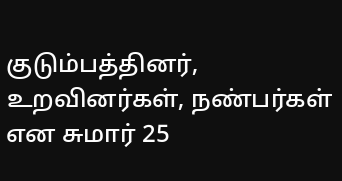குடும்பத்தினர், உறவினர்கள், நண்பர்கள் என சுமார் 25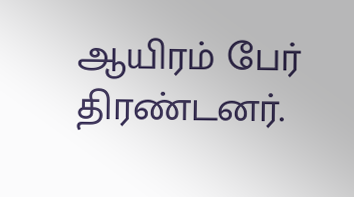ஆயிரம் பேர் திரண்டனர்.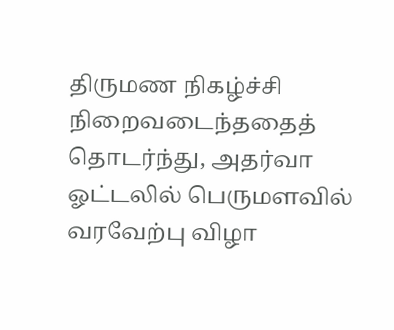திருமண நிகழ்ச்சி நிறைவடைந்ததைத் தொடர்ந்து, அதர்வா ஓட்டலில் பெருமளவில் வரவேற்பு விழா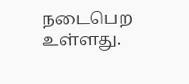நடைபெற உள்ளது.